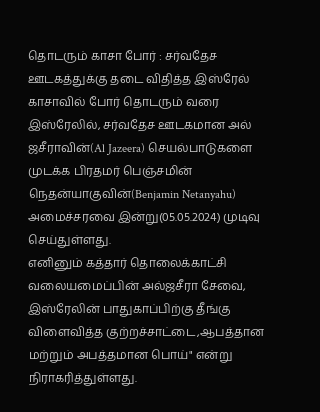தொடரும் காசா போர் : சர்வதேச ஊடகத்துக்கு தடை விதித்த இஸ்ரேல்
காசாவில் போர் தொடரும் வரை இஸ்ரேலில், சர்வதேச ஊடகமான அல் ஜசீராவின்(Al Jazeera) செயல்பாடுகளை முடக்க பிரதமர் பெஞ்சமின் நெதன்யாகுவின்(Benjamin Netanyahu) அமைச்சரவை இன்று(05.05.2024) முடிவு செய்துள்ளது.
எனினும் கத்தார் தொலைக்காட்சி வலையமைப்பின் அல்ஜசீரா சேவை, இஸ்ரேலின் பாதுகாப்பிற்கு தீங்கு விளைவித்த குற்றச்சாட்டை,ஆபத்தான மற்றும் அபத்தமான பொய்" என்று நிராகரித்துள்ளது.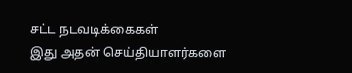சட்ட நடவடிக்கைகள்
இது அதன் செய்தியாளர்களை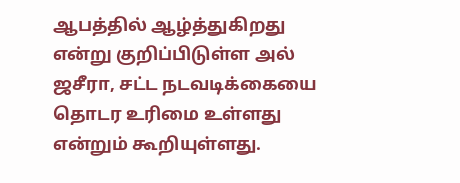ஆபத்தில் ஆழ்த்துகிறது என்று குறிப்பிடுள்ள அல் ஜசீரா, சட்ட நடவடிக்கையை தொடர உரிமை உள்ளது என்றும் கூறியுள்ளது.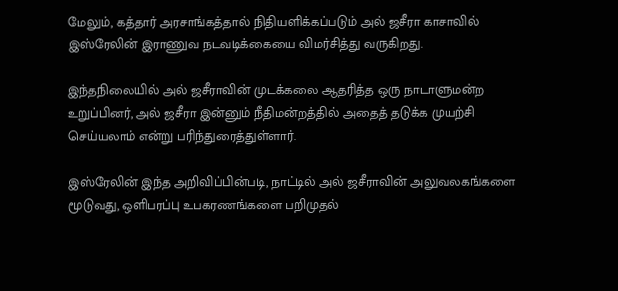மேலும், கத்தார் அரசாங்கத்தால் நிதியளிக்கப்படும் அல் ஜசீரா காசாவில் இஸ்ரேலின் இராணுவ நடவடிக்கையை விமர்சித்து வருகிறது.

இந்தநிலையில் அல் ஜசீராவின் முடக்கலை ஆதரித்த ஒரு நாடாளுமன்ற உறுப்பினர், அல் ஜசீரா இன்னும் நீதிமன்றத்தில் அதைத் தடுக்க முயற்சி செய்யலாம் என்று பரிந்துரைத்துள்ளார்.

இஸ்ரேலின் இந்த அறிவிப்பின்படி, நாட்டில் அல் ஜசீராவின் அலுவலகங்களை மூடுவது, ஒளிபரப்பு உபகரணங்களை பறிமுதல்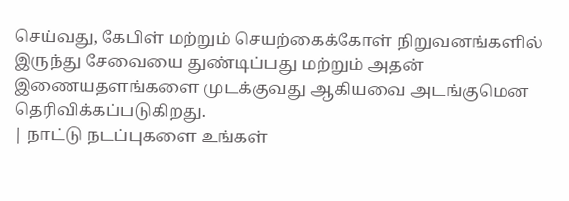செய்வது, கேபிள் மற்றும் செயற்கைக்கோள் நிறுவனங்களில் இருந்து சேவையை துண்டிப்பது மற்றும் அதன் இணையதளங்களை முடக்குவது ஆகியவை அடங்குமென தெரிவிக்கப்படுகிறது.
| நாட்டு நடப்புகளை உங்கள்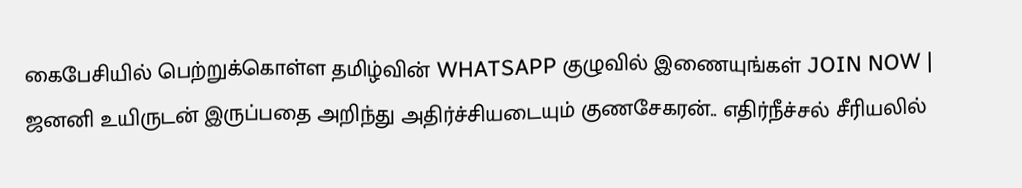கைபேசியில் பெற்றுக்கொள்ள தமிழ்வின் WHATSAPP குழுவில் இணையுங்கள் JOIN NOW |
ஜனனி உயிருடன் இருப்பதை அறிந்து அதிர்ச்சியடையும் குணசேகரன்.. எதிர்நீச்சல் சீரியலில்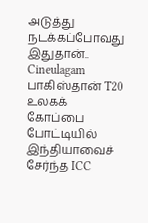அடுத்து நடக்கப்போவது இதுதான்.. Cineulagam
பாகிஸ்தான் T20 உலகக் கோப்பை போட்டியில் இந்தியாவைச் சேர்ந்த ICC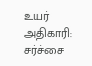உயர் அதிகாரி: சர்ச்சை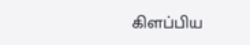கிளப்பிய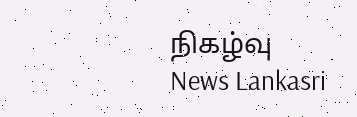நிகழ்வு News Lankasri